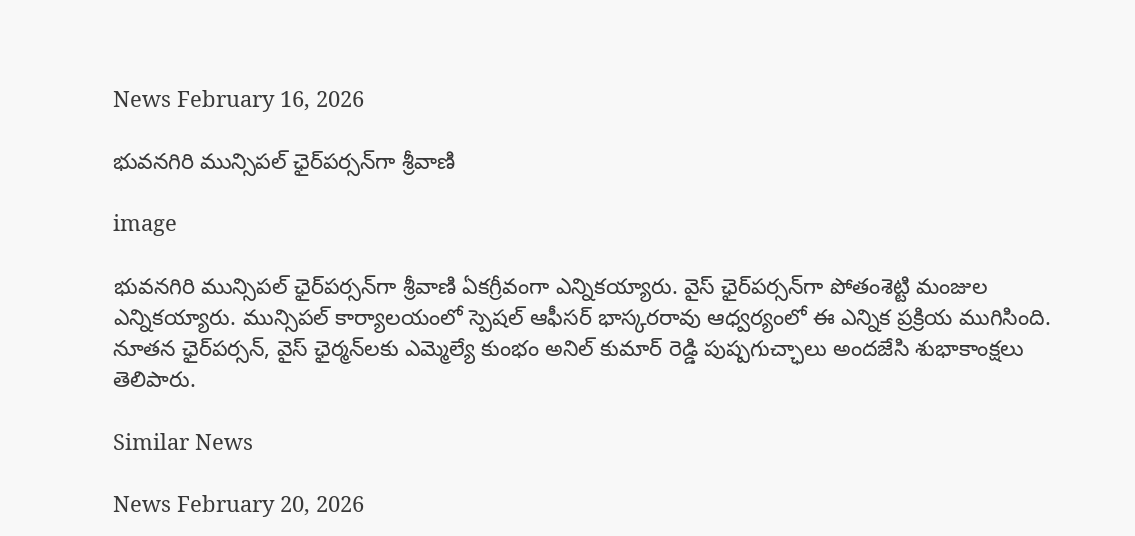News February 16, 2026

భువనగిరి మున్సిపల్ ఛైర్‌పర్సన్‌గా శ్రీవాణి

image

భువనగిరి మున్సిపల్ ఛైర్‌పర్సన్‌గా శ్రీవాణి ఏకగ్రీవంగా ఎన్నికయ్యారు. వైస్ ఛైర్‌పర్సన్‌గా పోతంశెట్టి మంజుల ఎన్నికయ్యారు. మున్సిపల్ కార్యాలయంలో స్పెషల్ ఆఫీసర్ భాస్కరరావు ఆధ్వర్యంలో ఈ ఎన్నిక ప్రక్రియ ముగిసింది. నూతన ఛైర్‌పర్సన్, వైస్ ఛైర్మన్‌లకు ఎమ్మెల్యే కుంభం అనిల్ కుమార్ రెడ్డి పుష్పగుచ్ఛాలు అందజేసి శుభాకాంక్షలు తెలిపారు.

Similar News

News February 20, 2026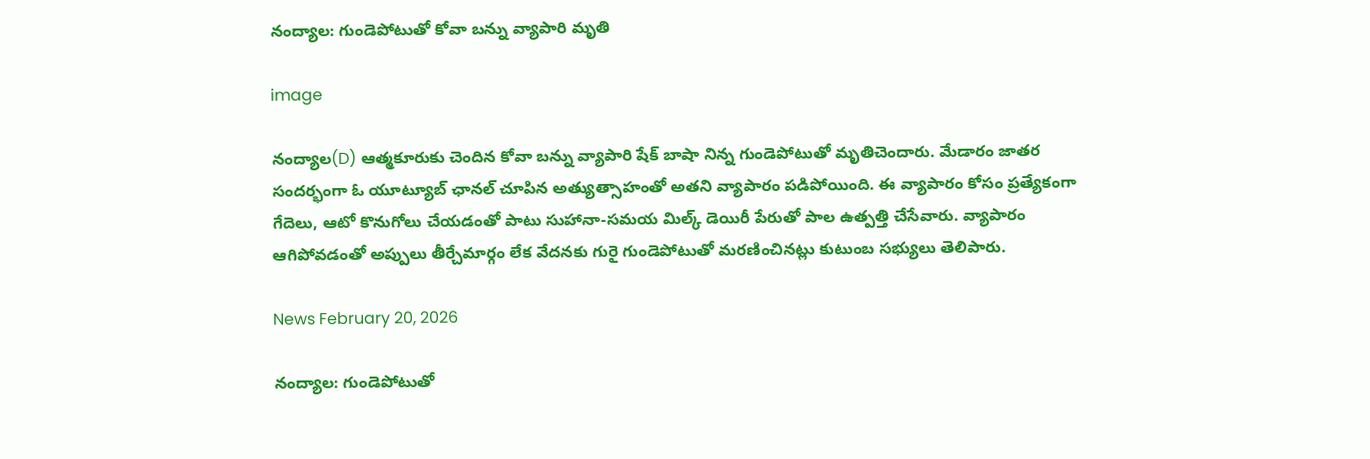నంద్యాల: గుండెపోటుతో కోవా బన్ను వ్యాపారి మృతి

image

నంద్యాల(D) ఆత్మకూరుకు చెందిన కోవా బన్ను వ్యాపారి షేక్ బాషా నిన్న గుండెపోటుతో మృతిచెందారు. మేడారం జాతర సందర్భంగా ఓ యూట్యూబ్ ఛానల్ చూపిన అత్యుత్సాహంతో అతని వ్యాపారం పడిపోయింది. ఈ వ్యాపారం కోసం ప్రత్యేకంగా గేదెలు, ఆటో కొనుగోలు చేయడంతో పాటు సుహానా-సమయ మిల్క్ డెయిరీ పేరుతో పాల ఉత్పత్తి చేసేవారు. వ్యాపారం ఆగిపోవడంతో అప్పులు తీర్చేమార్గం లేక వేదనకు గురై గుండెపోటుతో మరణించినట్లు కుటుంబ సభ్యులు తెలిపారు.

News February 20, 2026

నంద్యాల: గుండెపోటుతో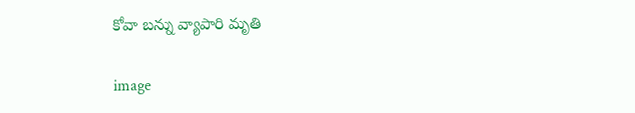కోవా బన్ను వ్యాపారి మృతి

image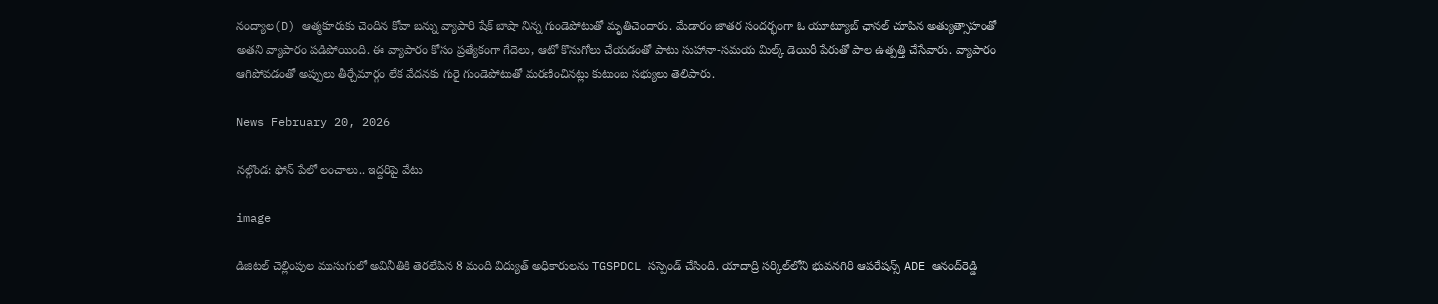నంద్యాల(D) ఆత్మకూరుకు చెందిన కోవా బన్ను వ్యాపారి షేక్ బాషా నిన్న గుండెపోటుతో మృతిచెందారు. మేడారం జాతర సందర్భంగా ఓ యూట్యూబ్ ఛానల్ చూపిన అత్యుత్సాహంతో అతని వ్యాపారం పడిపోయింది. ఈ వ్యాపారం కోసం ప్రత్యేకంగా గేదెలు, ఆటో కొనుగోలు చేయడంతో పాటు సుహానా-సమయ మిల్క్ డెయిరీ పేరుతో పాల ఉత్పత్తి చేసేవారు. వ్యాపారం ఆగిపోవడంతో అప్పులు తీర్చేమార్గం లేక వేదనకు గురై గుండెపోటుతో మరణించినట్లు కుటుంబ సభ్యులు తెలిపారు.

News February 20, 2026

నల్గొండ: ఫోన్ పేలో లంచాలు.. ఇద్దరిపై వేటు

image

డిజిటల్ చెల్లింపుల ముసుగులో అవినీతికి తెరలేపిన 8 మంది విద్యుత్ అధికారులను TGSPDCL సస్పెండ్ చేసింది. యాదాద్రి సర్కిల్‌లోని భువనగిరి ఆపరేషన్స్ ADE ఆనంద్‌రెడ్డి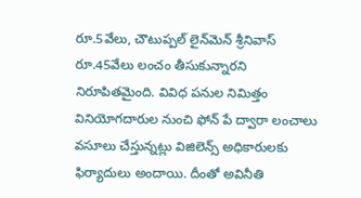రూ.5వేలు, చౌటుప్పల్ లైన్‌మెన్ శ్రీనివాస్ రూ.45వేలు లంచం తీసుకున్నారని నిరూపితమైంది. వివిధ పనుల నిమిత్తం వినియోగదారుల నుంచి ఫోన్ పే ద్వారా లంచాలు వసూలు చేస్తున్నట్లు విజిలెన్స్ అధికారులకు ఫిర్యాదులు అందాయి. దీంతో అవినీతి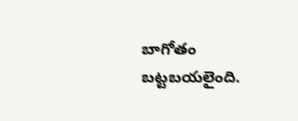బాగోతం బట్టబయలైంది.